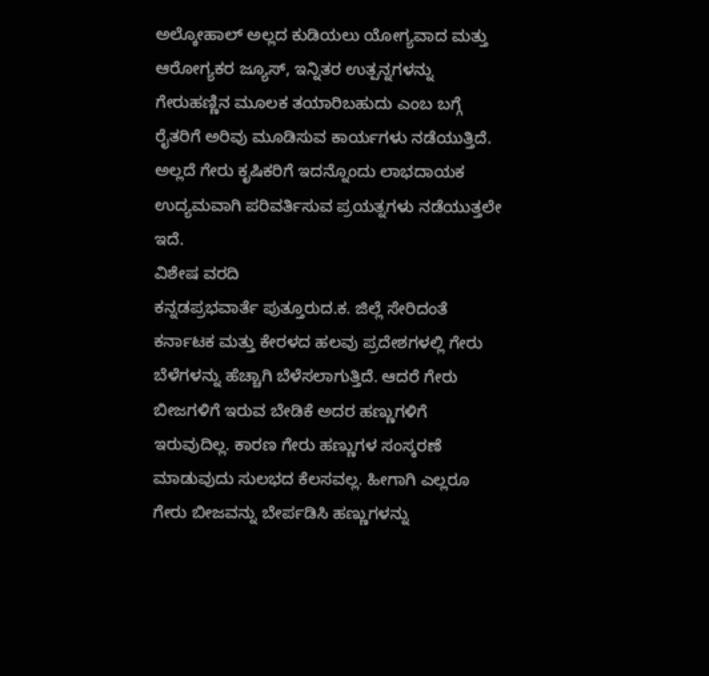ಅಲ್ಕೋಹಾಲ್ ಅಲ್ಲದ ಕುಡಿಯಲು ಯೋಗ್ಯವಾದ ಮತ್ತು ಆರೋಗ್ಯಕರ ಜ್ಯೂಸ್, ಇನ್ನಿತರ ಉತ್ಪನ್ನಗಳನ್ನು ಗೇರುಹಣ್ಣಿನ ಮೂಲಕ ತಯಾರಿಬಹುದು ಎಂಬ ಬಗ್ಗೆ ರೈತರಿಗೆ ಅರಿವು ಮೂಡಿಸುವ ಕಾರ್ಯಗಳು ನಡೆಯುತ್ತಿದೆ. ಅಲ್ಲದೆ ಗೇರು ಕೃಷಿಕರಿಗೆ ಇದನ್ನೊಂದು ಲಾಭದಾಯಕ ಉದ್ಯಮವಾಗಿ ಪರಿವರ್ತಿಸುವ ಪ್ರಯತ್ನಗಳು ನಡೆಯುತ್ತಲೇ ಇದೆ.
ವಿಶೇಷ ವರದಿ
ಕನ್ನಡಪ್ರಭವಾರ್ತೆ ಪುತ್ತೂರುದ.ಕ. ಜಿಲ್ಲೆ ಸೇರಿದಂತೆ ಕರ್ನಾಟಕ ಮತ್ತು ಕೇರಳದ ಹಲವು ಪ್ರದೇಶಗಳಲ್ಲಿ ಗೇರು ಬೆಳೆಗಳನ್ನು ಹೆಚ್ಚಾಗಿ ಬೆಳೆಸಲಾಗುತ್ತಿದೆ. ಆದರೆ ಗೇರು ಬೀಜಗಳಿಗೆ ಇರುವ ಬೇಡಿಕೆ ಅದರ ಹಣ್ಣುಗಳಿಗೆ ಇರುವುದಿಲ್ಲ. ಕಾರಣ ಗೇರು ಹಣ್ಣುಗಳ ಸಂಸ್ಕರಣೆ ಮಾಡುವುದು ಸುಲಭದ ಕೆಲಸವಲ್ಲ. ಹೀಗಾಗಿ ಎಲ್ಲರೂ ಗೇರು ಬೀಜವನ್ನು ಬೇರ್ಪಡಿಸಿ ಹಣ್ಣುಗಳನ್ನು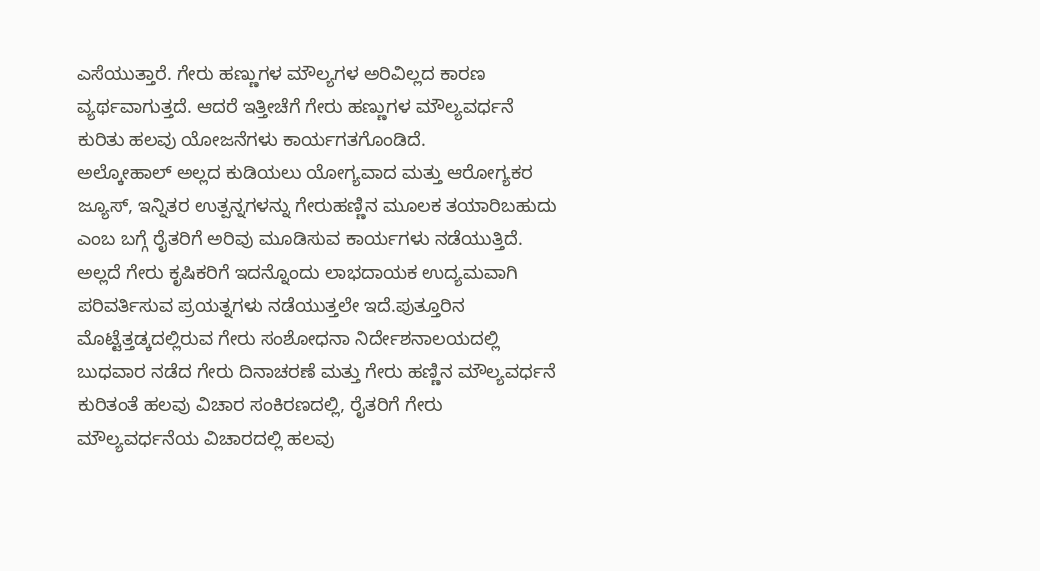ಎಸೆಯುತ್ತಾರೆ. ಗೇರು ಹಣ್ಣುಗಳ ಮೌಲ್ಯಗಳ ಅರಿವಿಲ್ಲದ ಕಾರಣ ವ್ಯರ್ಥವಾಗುತ್ತದೆ. ಆದರೆ ಇತ್ತೀಚೆಗೆ ಗೇರು ಹಣ್ಣುಗಳ ಮೌಲ್ಯವರ್ಧನೆ ಕುರಿತು ಹಲವು ಯೋಜನೆಗಳು ಕಾರ್ಯಗತಗೊಂಡಿದೆ.
ಅಲ್ಕೋಹಾಲ್ ಅಲ್ಲದ ಕುಡಿಯಲು ಯೋಗ್ಯವಾದ ಮತ್ತು ಆರೋಗ್ಯಕರ ಜ್ಯೂಸ್, ಇನ್ನಿತರ ಉತ್ಪನ್ನಗಳನ್ನು ಗೇರುಹಣ್ಣಿನ ಮೂಲಕ ತಯಾರಿಬಹುದು ಎಂಬ ಬಗ್ಗೆ ರೈತರಿಗೆ ಅರಿವು ಮೂಡಿಸುವ ಕಾರ್ಯಗಳು ನಡೆಯುತ್ತಿದೆ. ಅಲ್ಲದೆ ಗೇರು ಕೃಷಿಕರಿಗೆ ಇದನ್ನೊಂದು ಲಾಭದಾಯಕ ಉದ್ಯಮವಾಗಿ ಪರಿವರ್ತಿಸುವ ಪ್ರಯತ್ನಗಳು ನಡೆಯುತ್ತಲೇ ಇದೆ.ಪುತ್ತೂರಿನ ಮೊಟ್ಟೆತ್ತಡ್ಕದಲ್ಲಿರುವ ಗೇರು ಸಂಶೋಧನಾ ನಿರ್ದೇಶನಾಲಯದಲ್ಲಿ ಬುಧವಾರ ನಡೆದ ಗೇರು ದಿನಾಚರಣೆ ಮತ್ತು ಗೇರು ಹಣ್ಣಿನ ಮೌಲ್ಯವರ್ಧನೆ ಕುರಿತಂತೆ ಹಲವು ವಿಚಾರ ಸಂಕಿರಣದಲ್ಲಿ, ರೈತರಿಗೆ ಗೇರು ಮೌಲ್ಯವರ್ಧನೆಯ ವಿಚಾರದಲ್ಲಿ ಹಲವು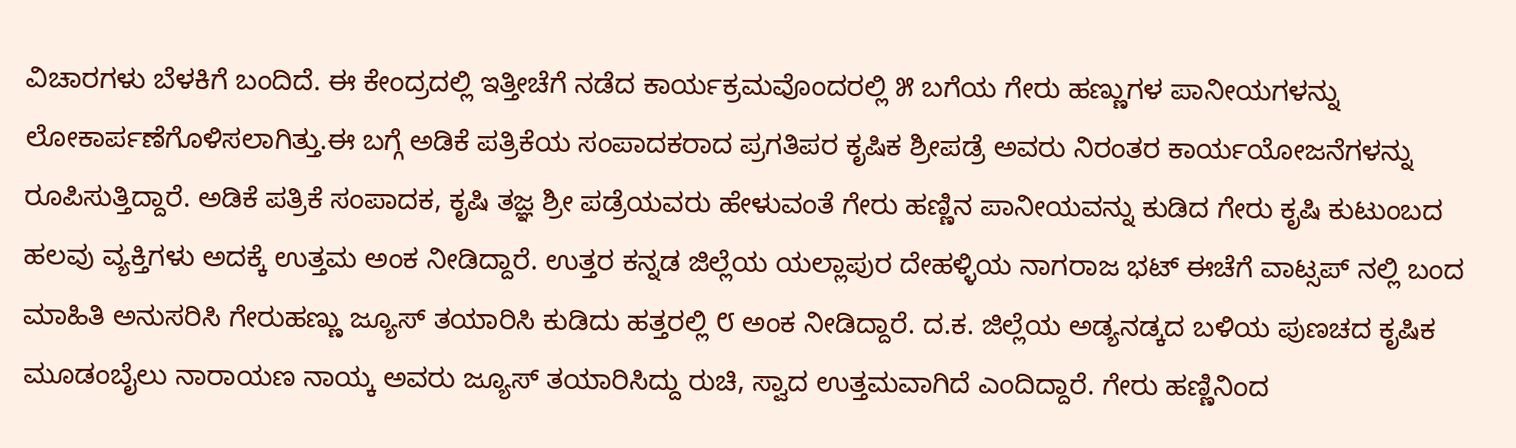ವಿಚಾರಗಳು ಬೆಳಕಿಗೆ ಬಂದಿದೆ. ಈ ಕೇಂದ್ರದಲ್ಲಿ ಇತ್ತೀಚೆಗೆ ನಡೆದ ಕಾರ್ಯಕ್ರಮವೊಂದರಲ್ಲಿ ೫ ಬಗೆಯ ಗೇರು ಹಣ್ಣುಗಳ ಪಾನೀಯಗಳನ್ನು ಲೋಕಾರ್ಪಣೆಗೊಳಿಸಲಾಗಿತ್ತು.ಈ ಬಗ್ಗೆ ಅಡಿಕೆ ಪತ್ರಿಕೆಯ ಸಂಪಾದಕರಾದ ಪ್ರಗತಿಪರ ಕೃಷಿಕ ಶ್ರೀಪಡ್ರೆ ಅವರು ನಿರಂತರ ಕಾರ್ಯಯೋಜನೆಗಳನ್ನು ರೂಪಿಸುತ್ತಿದ್ದಾರೆ. ಅಡಿಕೆ ಪತ್ರಿಕೆ ಸಂಪಾದಕ, ಕೃಷಿ ತಜ್ಞ ಶ್ರೀ ಪಡ್ರೆಯವರು ಹೇಳುವಂತೆ ಗೇರು ಹಣ್ಣಿನ ಪಾನೀಯವನ್ನು ಕುಡಿದ ಗೇರು ಕೃಷಿ ಕುಟುಂಬದ ಹಲವು ವ್ಯಕ್ತಿಗಳು ಅದಕ್ಕೆ ಉತ್ತಮ ಅಂಕ ನೀಡಿದ್ದಾರೆ. ಉತ್ತರ ಕನ್ನಡ ಜಿಲ್ಲೆಯ ಯಲ್ಲಾಪುರ ದೇಹಳ್ಳಿಯ ನಾಗರಾಜ ಭಟ್ ಈಚೆಗೆ ವಾಟ್ಸಪ್ ನಲ್ಲಿ ಬಂದ ಮಾಹಿತಿ ಅನುಸರಿಸಿ ಗೇರುಹಣ್ಣು ಜ್ಯೂಸ್ ತಯಾರಿಸಿ ಕುಡಿದು ಹತ್ತರಲ್ಲಿ ೮ ಅಂಕ ನೀಡಿದ್ದಾರೆ. ದ.ಕ. ಜಿಲ್ಲೆಯ ಅಡ್ಯನಡ್ಕದ ಬಳಿಯ ಪುಣಚದ ಕೃಷಿಕ ಮೂಡಂಬೈಲು ನಾರಾಯಣ ನಾಯ್ಕ ಅವರು ಜ್ಯೂಸ್ ತಯಾರಿಸಿದ್ದು ರುಚಿ, ಸ್ವಾದ ಉತ್ತಮವಾಗಿದೆ ಎಂದಿದ್ದಾರೆ. ಗೇರು ಹಣ್ಣಿನಿಂದ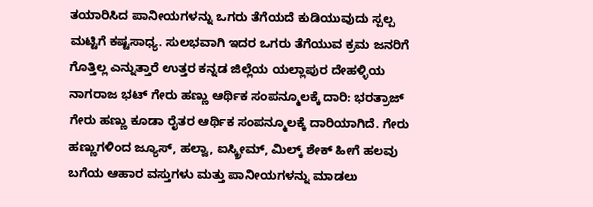ತಯಾರಿಸಿದ ಪಾನೀಯಗಳನ್ನು ಒಗರು ತೆಗೆಯದೆ ಕುಡಿಯುವುದು ಸ್ಪಲ್ಪ ಮಟ್ಟಿಗೆ ಕಷ್ಟಸಾಧ್ಯ. ಸುಲಭವಾಗಿ ಇದರ ಒಗರು ತೆಗೆಯುವ ಕ್ರಮ ಜನರಿಗೆ ಗೊತ್ತಿಲ್ಲ ಎನ್ನುತ್ತಾರೆ ಉತ್ತರ ಕನ್ನಡ ಜಿಲ್ಲೆಯ ಯಲ್ಲಾಪುರ ದೇಹಳ್ಳಿಯ ನಾಗರಾಜ ಭಟ್ ಗೇರು ಹಣ್ಣು ಆರ್ಥಿಕ ಸಂಪನ್ಮೂಲಕ್ಕೆ ದಾರಿ: ಭರತ್ರಾಜ್
ಗೇರು ಹಣ್ಣು ಕೂಡಾ ರೈತರ ಆರ್ಥಿಕ ಸಂಪನ್ಮೂಲಕ್ಕೆ ದಾರಿಯಾಗಿದೆ. ಗೇರು ಹಣ್ಣುಗಳಿಂದ ಜ್ಯೂಸ್, ಹಲ್ವಾ, ಐಸ್ಕ್ರೀಮ್, ಮಿಲ್ಕ್ ಶೇಕ್ ಹೀಗೆ ಹಲವು ಬಗೆಯ ಆಹಾರ ವಸ್ತುಗಳು ಮತ್ತು ಪಾನೀಯಗಳನ್ನು ಮಾಡಲು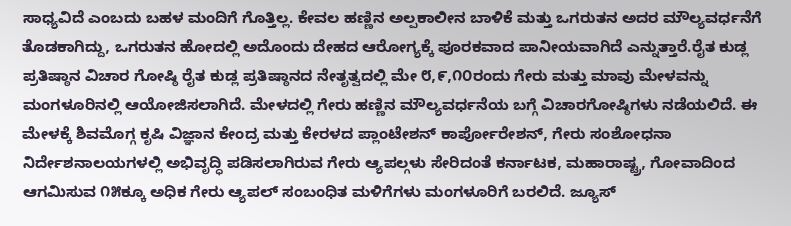ಸಾಧ್ಯವಿದೆ ಎಂಬದು ಬಹಳ ಮಂದಿಗೆ ಗೊತ್ತಿಲ್ಲ. ಕೇವಲ ಹಣ್ಣಿನ ಅಲ್ಪಕಾಲೀನ ಬಾಳಿಕೆ ಮತ್ತು ಒಗರುತನ ಅದರ ಮೌಲ್ಯವರ್ಧನೆಗೆ ತೊಡಕಾಗಿದ್ದು, ಒಗರುತನ ಹೋದಲ್ಲಿ ಅದೊಂದು ದೇಹದ ಆರೋಗ್ಯಕ್ಕೆ ಪೂರಕವಾದ ಪಾನೀಯವಾಗಿದೆ ಎನ್ನುತ್ತಾರೆ.ರೈತ ಕುಡ್ಲ ಪ್ರತಿಷ್ಠಾನ ವಿಚಾರ ಗೋಷ್ಠಿ ರೈತ ಕುಡ್ಲ ಪ್ರತಿಷ್ಠಾನದ ನೇತೃತ್ವದಲ್ಲಿ ಮೇ ೮,೯,೧೦ರಂದು ಗೇರು ಮತ್ತು ಮಾವು ಮೇಳವನ್ನು ಮಂಗಳೂರಿನಲ್ಲಿ ಆಯೋಜಿಸಲಾಗಿದೆ. ಮೇಳದಲ್ಲಿ ಗೇರು ಹಣ್ಣಿನ ಮೌಲ್ಯವರ್ಧನೆಯ ಬಗ್ಗೆ ವಿಚಾರಗೋಷ್ಠಿಗಳು ನಡೆಯಲಿದೆ. ಈ ಮೇಳಕ್ಕೆ ಶಿವಮೊಗ್ಗ ಕೃಷಿ ವಿಜ್ಞಾನ ಕೇಂದ್ರ ಮತ್ತು ಕೇರಳದ ಪ್ಲಾಂಟೇಶನ್ ಕಾರ್ಪೋರೇಶನ್, ಗೇರು ಸಂಶೋಧನಾ ನಿರ್ದೇಶನಾಲಯಗಳಲ್ಲಿ ಅಭಿವೃದ್ಧಿ ಪಡಿಸಲಾಗಿರುವ ಗೇರು ಆ್ಯಪಲ್ಗಳು ಸೇರಿದಂತೆ ಕರ್ನಾಟಕ, ಮಹಾರಾಷ್ಟ್ರ, ಗೋವಾದಿಂದ ಆಗಮಿಸುವ ೧೫ಕ್ಕೂ ಅಧಿಕ ಗೇರು ಆ್ಯಪಲ್ ಸಂಬಂಧಿತ ಮಳಿಗೆಗಳು ಮಂಗಳೂರಿಗೆ ಬರಲಿದೆ. ಜ್ಯೂಸ್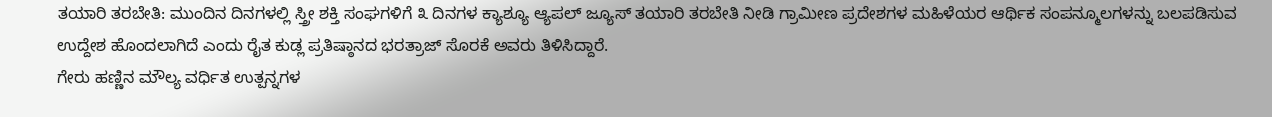ತಯಾರಿ ತರಬೇತಿ: ಮುಂದಿನ ದಿನಗಳಲ್ಲಿ ಸ್ತ್ರೀ ಶಕ್ತಿ ಸಂಘಗಳಿಗೆ ೩ ದಿನಗಳ ಕ್ಯಾಶ್ಯೂ ಆ್ಯಪಲ್ ಜ್ಯೂಸ್ ತಯಾರಿ ತರಬೇತಿ ನೀಡಿ ಗ್ರಾಮೀಣ ಪ್ರದೇಶಗಳ ಮಹಿಳೆಯರ ಆರ್ಥಿಕ ಸಂಪನ್ಮೂಲಗಳನ್ನು ಬಲಪಡಿಸುವ ಉದ್ದೇಶ ಹೊಂದಲಾಗಿದೆ ಎಂದು ರೈತ ಕುಡ್ಲ ಪ್ರತಿಷ್ಠಾನದ ಭರತ್ರಾಜ್ ಸೊರಕೆ ಅವರು ತಿಳಿಸಿದ್ದಾರೆ.
ಗೇರು ಹಣ್ಣಿನ ಮೌಲ್ಯ ವರ್ಧಿತ ಉತ್ಪನ್ನಗಳ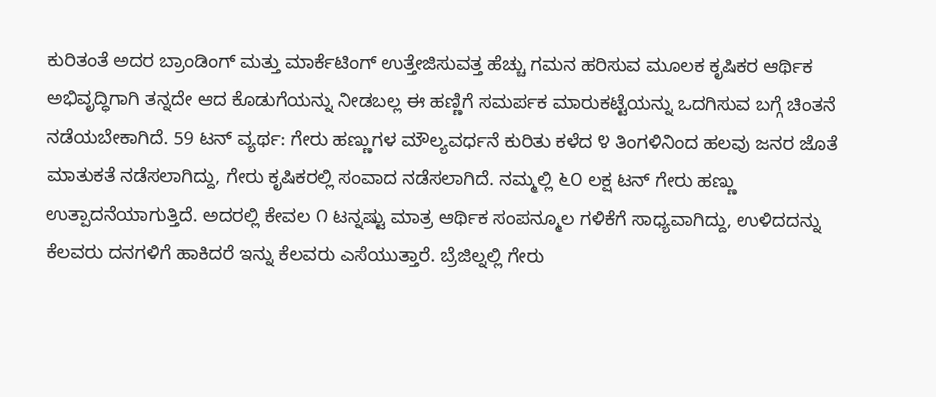ಕುರಿತಂತೆ ಅದರ ಬ್ರಾಂಡಿಂಗ್ ಮತ್ತು ಮಾರ್ಕೆಟಿಂಗ್ ಉತ್ತೇಜಿಸುವತ್ತ ಹೆಚ್ಚು ಗಮನ ಹರಿಸುವ ಮೂಲಕ ಕೃಷಿಕರ ಆರ್ಥಿಕ ಅಭಿವೃದ್ಧಿಗಾಗಿ ತನ್ನದೇ ಆದ ಕೊಡುಗೆಯನ್ನು ನೀಡಬಲ್ಲ ಈ ಹಣ್ಣಿಗೆ ಸಮರ್ಪಕ ಮಾರುಕಟ್ಟೆಯನ್ನು ಒದಗಿಸುವ ಬಗ್ಗೆ ಚಿಂತನೆ ನಡೆಯಬೇಕಾಗಿದೆ. 59 ಟನ್ ವ್ಯರ್ಥ: ಗೇರು ಹಣ್ಣುಗಳ ಮೌಲ್ಯವರ್ಧನೆ ಕುರಿತು ಕಳೆದ ೪ ತಿಂಗಳಿನಿಂದ ಹಲವು ಜನರ ಜೊತೆ ಮಾತುಕತೆ ನಡೆಸಲಾಗಿದ್ದು, ಗೇರು ಕೃಷಿಕರಲ್ಲಿ ಸಂವಾದ ನಡೆಸಲಾಗಿದೆ. ನಮ್ಮಲ್ಲಿ ೬೦ ಲಕ್ಷ ಟನ್ ಗೇರು ಹಣ್ಣು ಉತ್ಪಾದನೆಯಾಗುತ್ತಿದೆ. ಅದರಲ್ಲಿ ಕೇವಲ ೧ ಟನ್ನಷ್ಟು ಮಾತ್ರ ಆರ್ಥಿಕ ಸಂಪನ್ಮೂಲ ಗಳಿಕೆಗೆ ಸಾಧ್ಯವಾಗಿದ್ದು, ಉಳಿದದನ್ನು ಕೆಲವರು ದನಗಳಿಗೆ ಹಾಕಿದರೆ ಇನ್ನು ಕೆಲವರು ಎಸೆಯುತ್ತಾರೆ. ಬ್ರೆಜಿಲ್ನಲ್ಲಿ ಗೇರು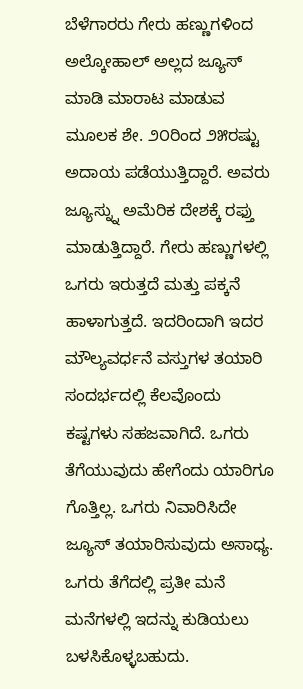ಬೆಳೆಗಾರರು ಗೇರು ಹಣ್ಣುಗಳಿಂದ ಅಲ್ಕೋಹಾಲ್ ಅಲ್ಲದ ಜ್ಯೂಸ್ ಮಾಡಿ ಮಾರಾಟ ಮಾಡುವ ಮೂಲಕ ಶೇ. ೨೦ರಿಂದ ೨೫ರಷ್ಟು ಅದಾಯ ಪಡೆಯುತ್ತಿದ್ದಾರೆ. ಅವರು ಜ್ಯೂಸ್ನ್ನು ಅಮೆರಿಕ ದೇಶಕ್ಕೆ ರಫ್ತು ಮಾಡುತ್ತಿದ್ದಾರೆ. ಗೇರು ಹಣ್ಣುಗಳಲ್ಲಿ ಒಗರು ಇರುತ್ತದೆ ಮತ್ತು ಪಕ್ಕನೆ ಹಾಳಾಗುತ್ತದೆ. ಇದರಿಂದಾಗಿ ಇದರ ಮೌಲ್ಯವರ್ಧನೆ ವಸ್ತುಗಳ ತಯಾರಿ ಸಂದರ್ಭದಲ್ಲಿ ಕೆಲವೊಂದು ಕಷ್ಟಗಳು ಸಹಜವಾಗಿದೆ. ಒಗರು ತೆಗೆಯುವುದು ಹೇಗೆಂದು ಯಾರಿಗೂ ಗೊತ್ತಿಲ್ಲ. ಒಗರು ನಿವಾರಿಸಿದೇ ಜ್ಯೂಸ್ ತಯಾರಿಸುವುದು ಅಸಾಧ್ಯ. ಒಗರು ತೆಗೆದಲ್ಲಿ ಪ್ರತೀ ಮನೆ ಮನೆಗಳಲ್ಲಿ ಇದನ್ನು ಕುಡಿಯಲು ಬಳಸಿಕೊಳ್ಳಬಹುದು.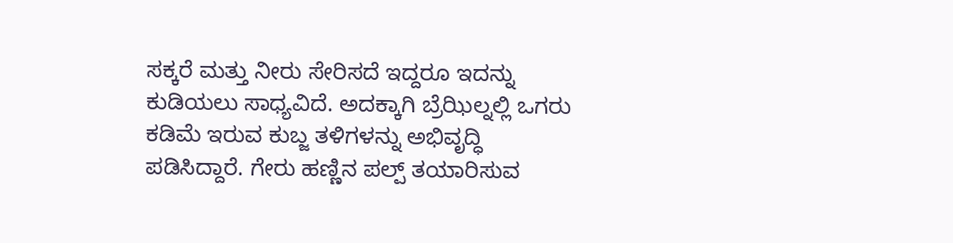ಸಕ್ಕರೆ ಮತ್ತು ನೀರು ಸೇರಿಸದೆ ಇದ್ದರೂ ಇದನ್ನು ಕುಡಿಯಲು ಸಾಧ್ಯವಿದೆ. ಅದಕ್ಕಾಗಿ ಬ್ರೆಝಿಲ್ನಲ್ಲಿ ಒಗರು ಕಡಿಮೆ ಇರುವ ಕುಬ್ಜ ತಳಿಗಳನ್ನು ಅಭಿವೃದ್ಧಿ ಪಡಿಸಿದ್ದಾರೆ. ಗೇರು ಹಣ್ಣಿನ ಪಲ್ಪ್ ತಯಾರಿಸುವ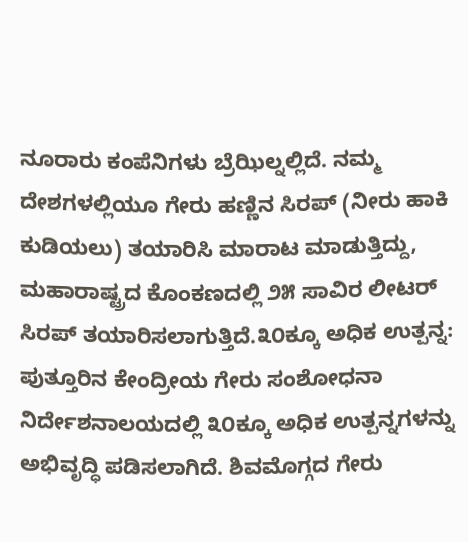ನೂರಾರು ಕಂಪೆನಿಗಳು ಬ್ರೆಝಿಲ್ನಲ್ಲಿದೆ. ನಮ್ಮ ದೇಶಗಳಲ್ಲಿಯೂ ಗೇರು ಹಣ್ಣಿನ ಸಿರಪ್ (ನೀರು ಹಾಕಿ ಕುಡಿಯಲು) ತಯಾರಿಸಿ ಮಾರಾಟ ಮಾಡುತ್ತಿದ್ದು, ಮಹಾರಾಷ್ಟ್ರದ ಕೊಂಕಣದಲ್ಲಿ ೨೫ ಸಾವಿರ ಲೀಟರ್ ಸಿರಪ್ ತಯಾರಿಸಲಾಗುತ್ತಿದೆ.೩೦ಕ್ಕೂ ಅಧಿಕ ಉತ್ಪನ್ನ: ಪುತ್ತೂರಿನ ಕೇಂದ್ರೀಯ ಗೇರು ಸಂಶೋಧನಾ ನಿರ್ದೇಶನಾಲಯದಲ್ಲಿ ೩೦ಕ್ಕೂ ಅಧಿಕ ಉತ್ಪನ್ನಗಳನ್ನು ಅಭಿವೃದ್ಧಿ ಪಡಿಸಲಾಗಿದೆ. ಶಿವಮೊಗ್ಗದ ಗೇರು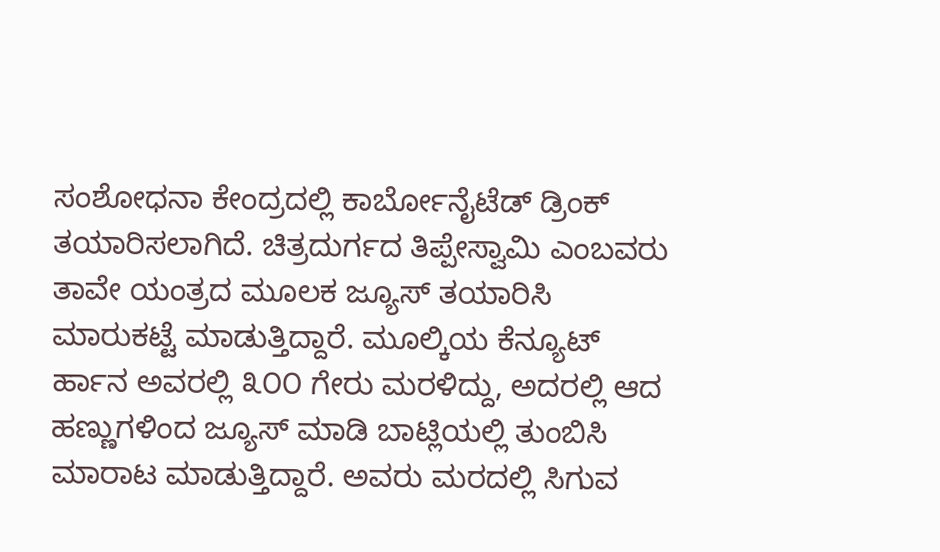ಸಂಶೋಧನಾ ಕೇಂದ್ರದಲ್ಲಿ ಕಾರ್ಬೋನೈಟೆಡ್ ಡ್ರಿಂಕ್ ತಯಾರಿಸಲಾಗಿದೆ. ಚಿತ್ರದುರ್ಗದ ತಿಪ್ಪೇಸ್ವಾಮಿ ಎಂಬವರು ತಾವೇ ಯಂತ್ರದ ಮೂಲಕ ಜ್ಯೂಸ್ ತಯಾರಿಸಿ ಮಾರುಕಟ್ಟೆ ಮಾಡುತ್ತಿದ್ದಾರೆ. ಮೂಲ್ಕಿಯ ಕೆನ್ಯೂಟ್ ರ್ಹಾನ ಅವರಲ್ಲಿ ೩೦೦ ಗೇರು ಮರಳಿದ್ದು, ಅದರಲ್ಲಿ ಆದ ಹಣ್ಣುಗಳಿಂದ ಜ್ಯೂಸ್ ಮಾಡಿ ಬಾಟ್ಲಿಯಲ್ಲಿ ತುಂಬಿಸಿ ಮಾರಾಟ ಮಾಡುತ್ತಿದ್ದಾರೆ. ಅವರು ಮರದಲ್ಲಿ ಸಿಗುವ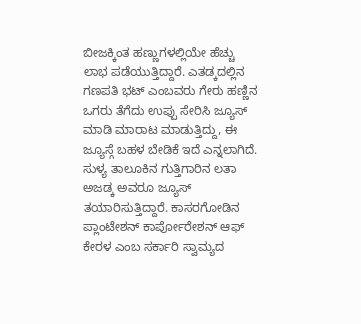ಬೀಜಕ್ಕಿಂತ ಹಣ್ಣುಗಳಲ್ಲಿಯೇ ಹೆಚ್ಚು ಲಾಭ ಪಡೆಯುತ್ತಿದ್ದಾರೆ. ಎತಡ್ಕದಲ್ಲಿನ ಗಣಪತಿ ಭಟ್ ಎಂಬವರು ಗೇರು ಹಣ್ಣಿನ ಒಗರು ತೆಗೆದು ಉಪ್ಪು ಸೇರಿಸಿ ಜ್ಯೂಸ್ ಮಾಡಿ ಮಾರಾಟ ಮಾಡುತ್ತಿದ್ದು, ಈ ಜ್ಯೂಸ್ಗೆ ಬಹಳ ಬೇಡಿಕೆ ಇದೆ ಎನ್ನಲಾಗಿದೆ. ಸುಳ್ಯ ತಾಲೂಕಿನ ಗುತ್ತಿಗಾರಿನ ಲತಾ ಅಜಡ್ಕ ಅವರೂ ಜ್ಯೂಸ್ ತಯಾರಿಸುತ್ತಿದ್ದಾರೆ. ಕಾಸರಗೋಡಿನ ಪ್ಲಾಂಟೇಶನ್ ಕಾರ್ಪೋರೇಶನ್ ಆಫ್ ಕೇರಳ ಎಂಬ ಸರ್ಕಾರಿ ಸ್ವಾಮ್ಯದ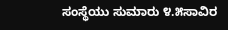ಸಂಸ್ಥೆಯು ಸುಮಾರು ೪.೫ಸಾವಿರ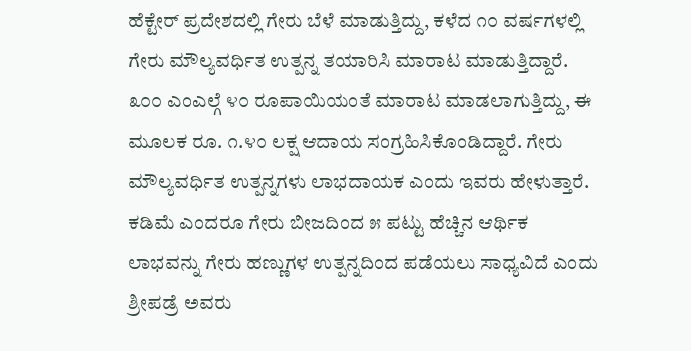ಹೆಕ್ಟೇರ್ ಪ್ರದೇಶದಲ್ಲಿ ಗೇರು ಬೆಳೆ ಮಾಡುತ್ತಿದ್ದು, ಕಳೆದ ೧೦ ವರ್ಷಗಳಲ್ಲಿ ಗೇರು ಮೌಲ್ಯವರ್ಧಿತ ಉತ್ಪನ್ನ ತಯಾರಿಸಿ ಮಾರಾಟ ಮಾಡುತ್ತಿದ್ದಾರೆ. ೩೦೦ ಎಂಎಲ್ಗೆ ೪೦ ರೂಪಾಯಿಯಂತೆ ಮಾರಾಟ ಮಾಡಲಾಗುತ್ತಿದ್ದು, ಈ ಮೂಲಕ ರೂ. ೧.೪೦ ಲಕ್ಷ ಆದಾಯ ಸಂಗ್ರಹಿಸಿಕೊಂಡಿದ್ದಾರೆ. ಗೇರು ಮೌಲ್ಯವರ್ಧಿತ ಉತ್ಪನ್ನಗಳು ಲಾಭದಾಯಕ ಎಂದು ಇವರು ಹೇಳುತ್ತಾರೆ. ಕಡಿಮೆ ಎಂದರೂ ಗೇರು ಬೀಜದಿಂದ ೫ ಪಟ್ಟು ಹೆಚ್ಚಿನ ಆರ್ಥಿಕ ಲಾಭವನ್ನು ಗೇರು ಹಣ್ಣುಗಳ ಉತ್ಪನ್ನದಿಂದ ಪಡೆಯಲು ಸಾಧ್ಯವಿದೆ ಎಂದು ಶ್ರೀಪಡ್ರೆ ಅವರು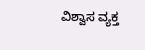ವಿಶ್ವಾಸ ವ್ಯಕ್ತ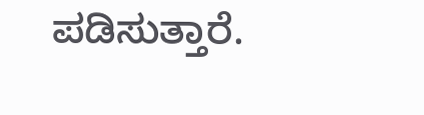ಪಡಿಸುತ್ತಾರೆ.